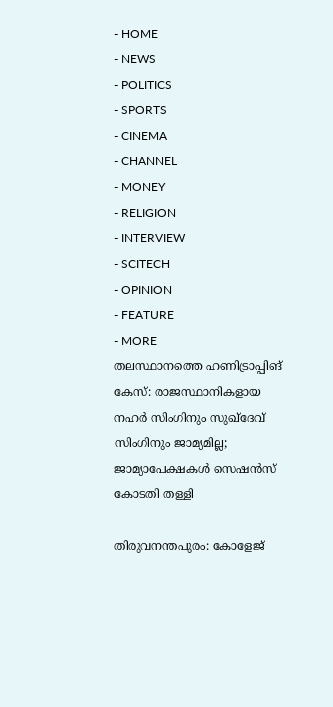- HOME
- NEWS
- POLITICS
- SPORTS
- CINEMA
- CHANNEL
- MONEY
- RELIGION
- INTERVIEW
- SCITECH
- OPINION
- FEATURE
- MORE
തലസ്ഥാനത്തെ ഹണിട്രാപ്പിങ് കേസ്: രാജസ്ഥാനികളായ നഹർ സിംഗിനും സുഖ്ദേവ് സിംഗിനും ജാമ്യമില്ല; ജാമ്യാപേക്ഷകൾ സെഷൻസ് കോടതി തള്ളി

തിരുവനന്തപുരം: കോളേജ്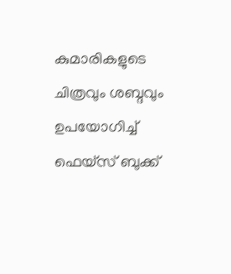കുമാരികളുടെ ചിത്രവും ശബ്ദവും ഉപയോഗിച്ച് ഫെയ്സ് ബുക്ക്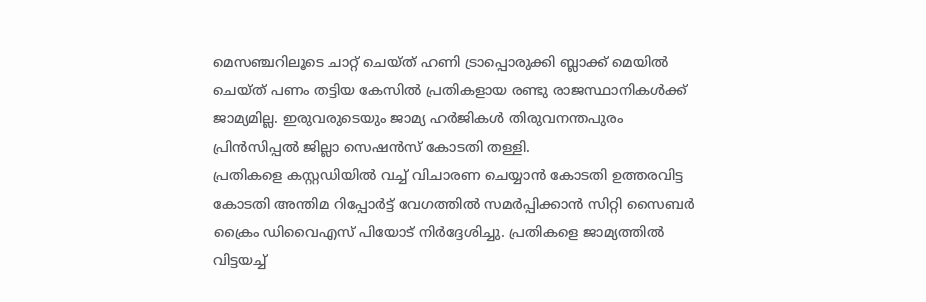മെസഞ്ചറിലൂടെ ചാറ്റ് ചെയ്ത് ഹണി ട്രാപ്പൊരുക്കി ബ്ലാക്ക് മെയിൽ ചെയ്ത് പണം തട്ടിയ കേസിൽ പ്രതികളായ രണ്ടു രാജസ്ഥാനികൾക്ക് ജാമ്യമില്ല. ഇരുവരുടെയും ജാമ്യ ഹർജികൾ തിരുവനന്തപുരം പ്രിൻസിപ്പൽ ജില്ലാ സെഷൻസ് കോടതി തള്ളി.
പ്രതികളെ കസ്റ്റഡിയിൽ വച്ച് വിചാരണ ചെയ്യാൻ കോടതി ഉത്തരവിട്ട കോടതി അന്തിമ റിപ്പോർട്ട് വേഗത്തിൽ സമർപ്പിക്കാൻ സിറ്റി സൈബർ ക്രൈം ഡിവൈഎസ് പിയോട് നിർദ്ദേശിച്ചു. പ്രതികളെ ജാമ്യത്തിൽ വിട്ടയച്ച്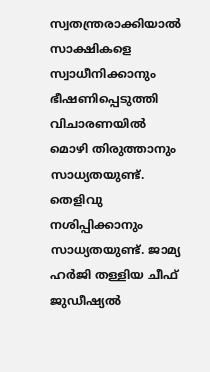സ്വതന്ത്രരാക്കിയാൽ സാക്ഷികളെ സ്വാധീനിക്കാനും ഭീഷണിപ്പെടുത്തി വിചാരണയിൽ മൊഴി തിരുത്താനും സാധ്യതയുണ്ട്. തെളിവു നശിപ്പിക്കാനും സാധ്യതയുണ്ട്. ജാമ്യ ഹർജി തള്ളിയ ചീഫ് ജുഡീഷ്യൽ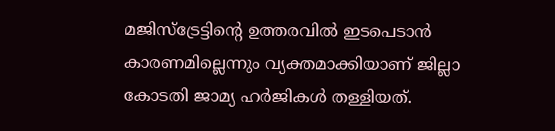മജിസ്ട്രേട്ടിന്റെ ഉത്തരവിൽ ഇടപെടാൻ കാരണമില്ലെന്നും വ്യക്തമാക്കിയാണ് ജില്ലാ കോടതി ജാമ്യ ഹർജികൾ തള്ളിയത്.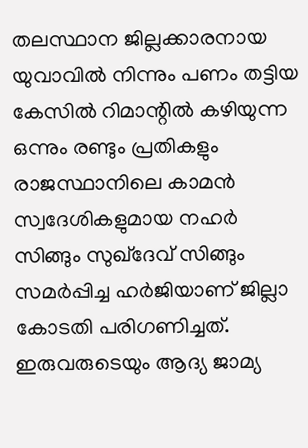തലസ്ഥാന ജില്ലക്കാരനായ യുവാവിൽ നിന്നും പണം തട്ടിയ കേസിൽ റിമാന്റിൽ കഴിയുന്ന ഒന്നും രണ്ടും പ്രതികളും രാജസ്ഥാനിലെ കാമൻ സ്വദേശികളുമായ നഹർ സിങ്ങും സുഖ്ദേവ് സിങ്ങും സമർപ്പിച്ച ഹർജിയാണ് ജില്ലാ കോടതി പരിഗണിച്ചത്. ഇരുവരുടെയും ആദ്യ ജാമ്യ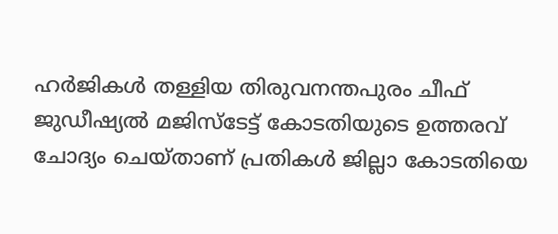ഹർജികൾ തള്ളിയ തിരുവനന്തപുരം ചീഫ് ജുഡീഷ്യൽ മജിസ്ടേട്ട് കോടതിയുടെ ഉത്തരവ് ചോദ്യം ചെയ്താണ് പ്രതികൾ ജില്ലാ കോടതിയെ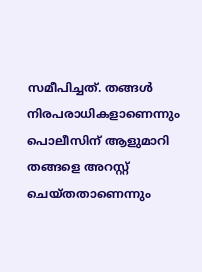സമീപിച്ചത്. തങ്ങൾ നിരപരാധികളാണെന്നും പൊലീസിന് ആളുമാറി തങ്ങളെ അറസ്റ്റ് ചെയ്തതാണെന്നും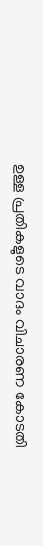ഉള്ള പ്രതികളുടെ വാദം വിചാരണ കോടതി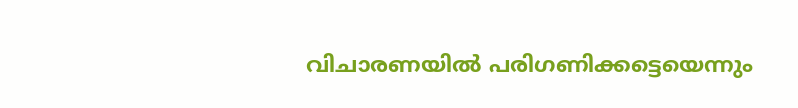വിചാരണയിൽ പരിഗണിക്കട്ടെയെന്നും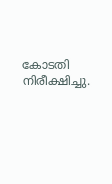കോടതി നിരീക്ഷിച്ചു.